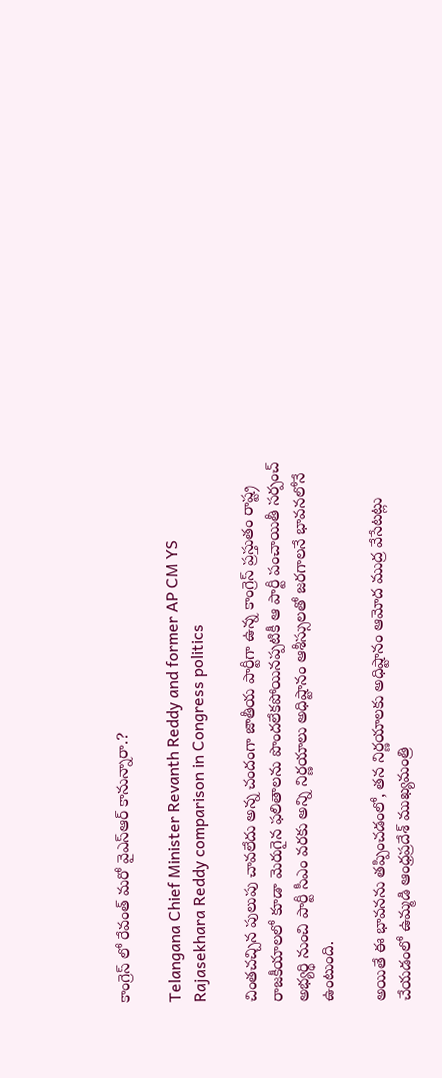కాంగ్రెస్ లో రేవంత్ మరో వైఎస్ఆర్ కానున్నారా.?

Telangana Chief Minister Revanth Reddy and former AP CM YS Rajasekhara Reddy comparison in Congress politics

చింతచచ్చిన పులుపు చావలేదు అన్న చందంగా జాతీయ పార్టీగా ఉన్న కాంగ్రెస్ ప్రస్తుతం రాష్ట్ర రాజకీయాలలో కూడా మెరుగైన ఫలితాలను పొందలేకపోయినప్పటికీ ఆ పార్టీ పంచాయితీ సర్పంచ్ అభ్యర్థి నుంచి పార్టీ సీఎం వరకు అన్ని నిర్ణయాలు అధిష్టానం ఆశీస్సులతో జరగాలనే భావనలోనే ఉంటుంది.

అయితే ఈ భావనను తప్పించడంలో, తన నిర్ణయాలకు అధిష్టానం ఆమోద ముద్ర వేసేటట్లు చేయడంలో ఉమ్మడి ఆంధ్రప్రదేశ్ ముఖ్యమంత్రి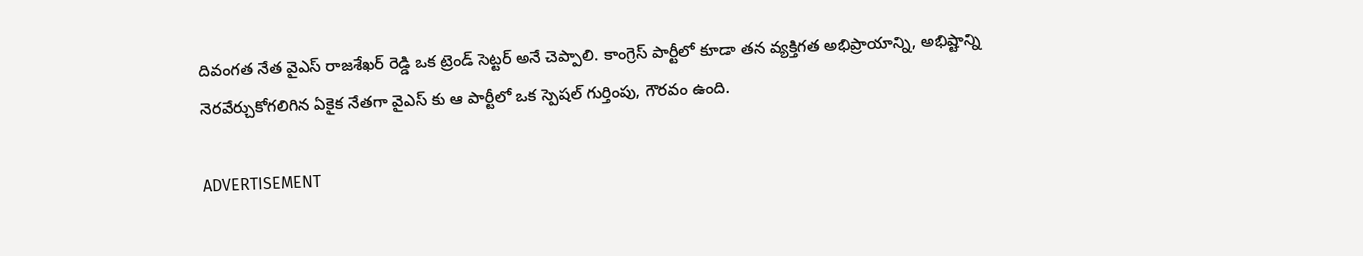దివంగత నేత వైఎస్ రాజశేఖర్ రెడ్డి ఒక ట్రెండ్ సెట్టర్ అనే చెప్పాలి. కాంగ్రెస్ పార్టీలో కూడా తన వ్యక్తిగత అభిప్రాయాన్ని, అభిష్టాన్ని నెరవేర్చుకోగలిగిన ఏకైక నేతగా వైఎస్ కు ఆ పార్టీలో ఒక స్పెషల్ గుర్తింపు, గౌరవం ఉంది.

ADVERTISEMENT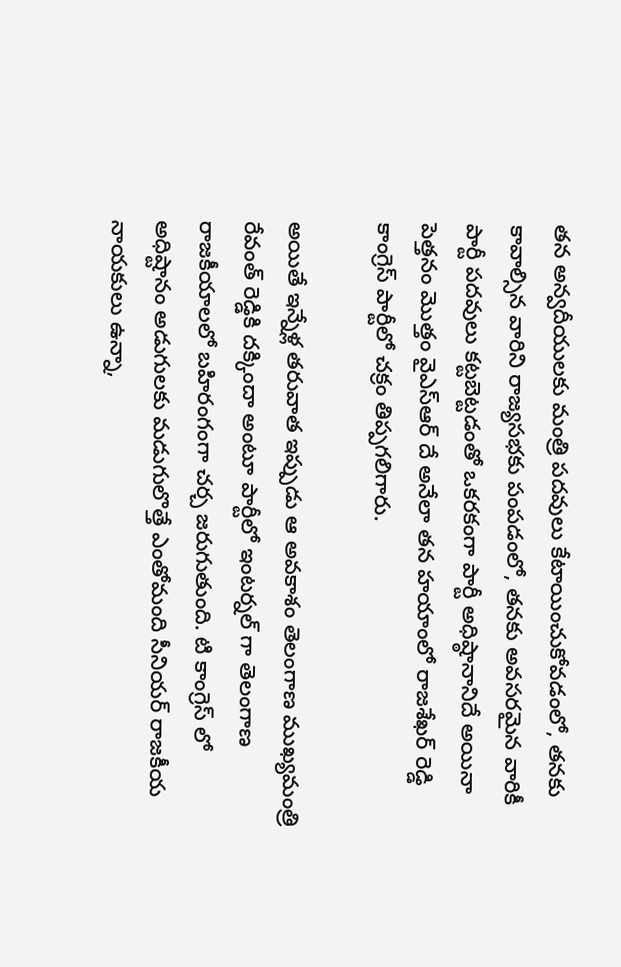తన అన్వదీయులకు మంత్రి పదవులు కేటాయించుకోవడంలో, తనకు కావాల్సిన వారిని రాజ్యసభకు పంపడంలో, తనకు అవసరమైన వారికీ పార్టీ పదవులు కట్టబెట్టడంతో ఒకరకంగా పార్టీ అధిష్ఠానానిదే అయినా పెత్తనం మొత్తం వైఎస్ఆర్ దే అనేలా తన హయాంలో రాజశేఖర్ రెడ్డి కాంగ్రెస్ పార్టీలో చక్రం తిప్పగలిగారు.

అయితే ఇన్నేళ్ల తరువాత ఇప్పుడు ఆ అవకాశం తెలంగాణ ముఖ్యమంత్రి రేవంత్ రెడ్డికి దక్కిందా అంటూ పార్టీలో ఇంటర్నల్ గా తెలంగాణ రాజకీయాలలో బహిరంగంగా చర్చ జరుగుతుంది. టి కాంగ్రెస్ లో అధిష్టానం అడుగులకు మడుగులొత్తే ఎంతోమంది సీనియర్ రాజకీయ నాయకులు ఉన్నా,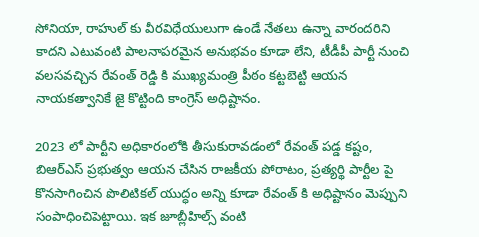సోనియా, రాహుల్ కు వీరవిధేయులుగా ఉండే నేతలు ఉన్నా వారందరిని కాదని ఎటువంటి పాలనాపరమైన అనుభవం కూడా లేని, టీడీపీ పార్టీ నుంచి వలసవచ్చిన రేవంత్ రెడ్డి కి ముఖ్యమంత్రి పీఠం కట్టబెట్టి ఆయన నాయకత్వానికే జై కొట్టింది కాంగ్రెస్ అధిష్టానం.

2023 లో పార్టీని అధికారంలోకి తీసుకురావడంలో రేవంత్ పడ్డ కష్టం, బిఆర్ఎస్ ప్రభుత్వం ఆయన చేసిన రాజకీయ పోరాటం, ప్రత్యర్థి పార్టీల పై కొనసాగించిన పొలిటికల్ యుద్ధం అన్ని కూడా రేవంత్ కి అధిష్టానం మెప్పుని సంపాధించిపెట్టాయి. ఇక జూబ్లీహిల్స్ వంటి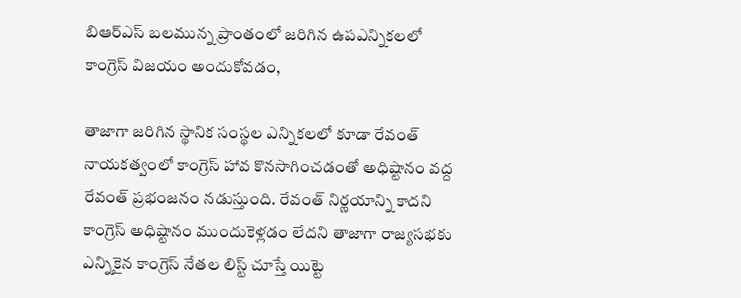బిఆర్ఎస్ బలమున్న ప్రాంతంలో జరిగిన ఉపఎన్నికలలో కాంగ్రెస్ విజయం అందుకోవడం,

తాజాగా జరిగిన స్థానిక సంస్థల ఎన్నికలలో కూడా రేవంత్ నాయకత్వంలో కాంగ్రెస్ హావ కొనసాగించడంతో అధిష్టానం వద్ద రేవంత్ ప్రభంజనం నడుస్తుంది. రేవంత్ నిర్ణయాన్ని కాదని కాంగ్రెస్ అధిష్టానం ముందుకెళ్లడం లేదని తాజాగా రాజ్యసభకు ఎన్నికైన కాంగ్రెస్ నేతల లిస్ట్ చూస్తే యిట్టె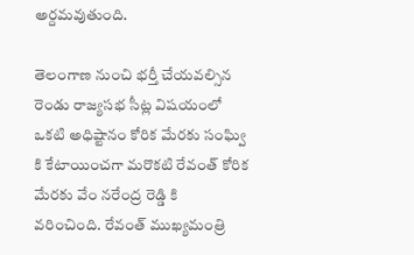అర్దమవుతుంది.

తెలంగాణ నుంచి భర్తీ చేయవల్సిన రెండు రాజ్యసభ సీట్ల విషయంలో ఒకటి అధిష్టానం కోరిక మేరకు సంఘ్వి కి కేటాయించగా మరొకటి రేవంత్ కోరిక మేరకు వేం నరేంద్ర రెడ్డి కి వరించింది. రేవంత్ ముఖ్యమంత్రి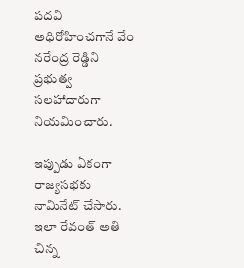పదవి అధిరోహించగానే వేం నరేంద్ర రెడ్డిని ప్రభుత్వ సలహాదారుగా నియమించారు.

ఇప్పుడు ఏకంగా రాజ్యసభకు నామినేట్ చేసారు. ఇలా రేవంత్ అతి చిన్న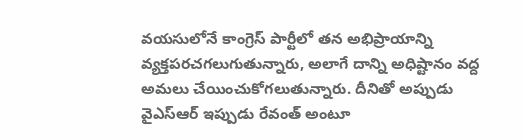వయసులోనే కాంగ్రెస్ పార్టీలో తన అభిప్రాయాన్ని వ్యక్తపరచగలుగుతున్నారు, అలాగే దాన్ని అధిష్టానం వద్ద అమలు చేయించుకోగలుతున్నారు. దీనితో అప్పుడు వైఎస్ఆర్ ఇప్పుడు రేవంత్ అంటూ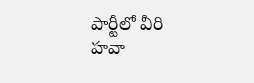పార్టీలో వీరి హవా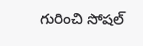గురించి సోషల్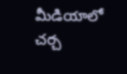మీడియాలో చర్చ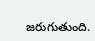జరుగుతుంది.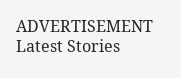ADVERTISEMENT
Latest Stories